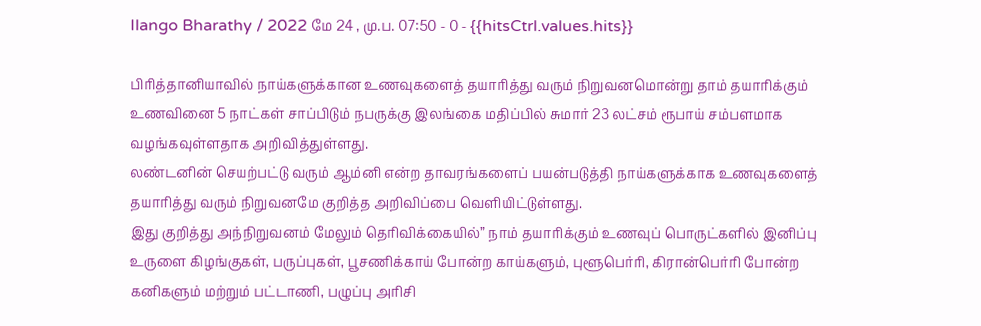Ilango Bharathy / 2022 மே 24 , மு.ப. 07:50 - 0 - {{hitsCtrl.values.hits}}

பிரித்தானியாவில் நாய்களுக்கான உணவுகளைத் தயாரித்து வரும் நிறுவனமொன்று தாம் தயாரிக்கும் உணவினை 5 நாட்கள் சாப்பிடும் நபருக்கு இலங்கை மதிப்பில் சுமார் 23 லட்சம் ரூபாய் சம்பளமாக வழங்கவுள்ளதாக அறிவித்துள்ளது.
லண்டனின் செயற்பட்டு வரும் ஆம்னி என்ற தாவரங்களைப் பயன்படுத்தி நாய்களுக்காக உணவுகளைத் தயாரித்து வரும் நிறுவனமே குறித்த அறிவிப்பை வெளியிட்டுள்ளது.
இது குறித்து அந்நிறுவனம் மேலும் தெரிவிக்கையில்” நாம் தயாரிக்கும் உணவுப் பொருட்களில் இனிப்பு உருளை கிழங்குகள், பருப்புகள், பூசணிக்காய் போன்ற காய்களும், புளூபெர்ரி, கிரான்பெர்ரி போன்ற கனிகளும் மற்றும் பட்டாணி, பழுப்பு அரிசி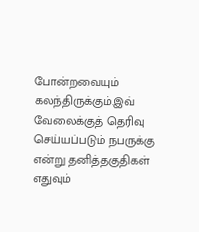போன்றவையும் கலந்திருக்கும்.இவ் வேலைக்குத் தெரிவு செய்யப்படும் நபருக்கு என்று தனித்தகுதிகள் எதுவும்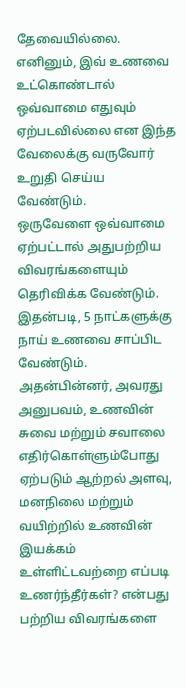தேவையில்லை.
எனினும், இவ் உணவை உட்கொண்டால் ஒவ்வாமை எதுவும் ஏற்படவில்லை என இந்த வேலைக்கு வருவோர் உறுதி செய்ய வேண்டும்.
ஒருவேளை ஒவ்வாமை ஏற்பட்டால் அதுபற்றிய விவரங்களையும் தெரிவிக்க வேண்டும்.
இதன்படி, 5 நாட்களுக்கு நாய் உணவை சாப்பிட வேண்டும். அதன்பின்னர், அவரது அனுபவம், உணவின் சுவை மற்றும் சவாலை எதிர்கொள்ளும்போது ஏற்படும் ஆற்றல் அளவு, மனநிலை மற்றும் வயிற்றில் உணவின் இயக்கம் உள்ளிட்டவற்றை எப்படி உணர்ந்தீர்கள்? என்பது பற்றிய விவரங்களை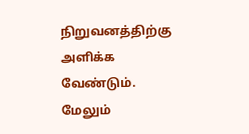நிறுவனத்திற்கு அளிக்க வேண்டும்.
மேலும்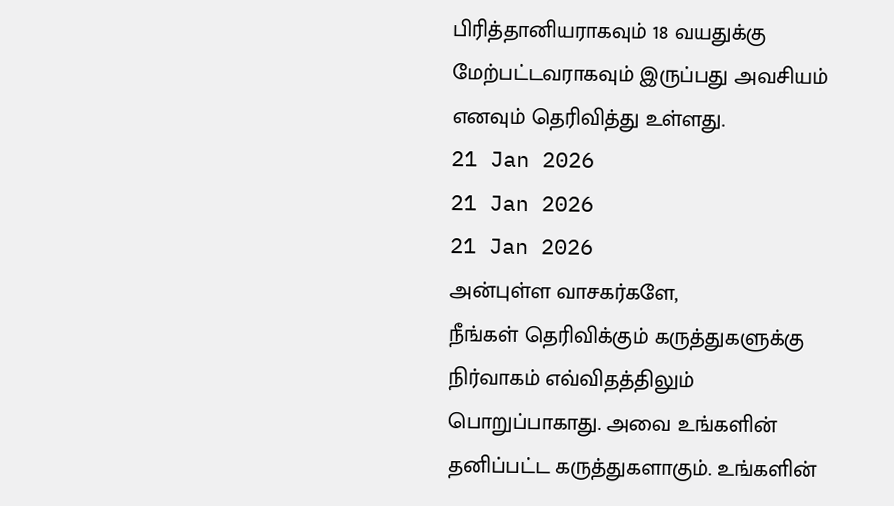பிரித்தானியராகவும் 18 வயதுக்கு மேற்பட்டவராகவும் இருப்பது அவசியம் எனவும் தெரிவித்து உள்ளது.
21 Jan 2026
21 Jan 2026
21 Jan 2026
அன்புள்ள வாசகர்களே,
நீங்கள் தெரிவிக்கும் கருத்துகளுக்கு நிர்வாகம் எவ்விதத்திலும் பொறுப்பாகாது. அவை உங்களின் தனிப்பட்ட கருத்துகளாகும். உங்களின்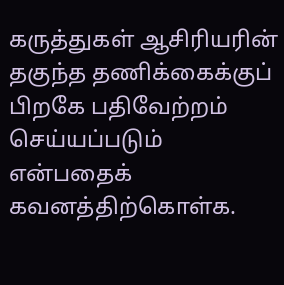கருத்துகள் ஆசிரியரின் தகுந்த தணிக்கைக்குப் பிறகே பதிவேற்றம் செய்யப்படும் என்பதைக் கவனத்திற்கொள்க.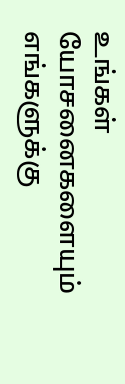உங்கள் யோசனைகளையும் எங்களுக்கு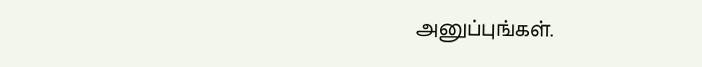அனுப்புங்கள்.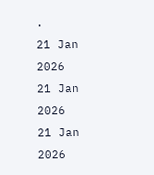.
21 Jan 2026
21 Jan 2026
21 Jan 2026